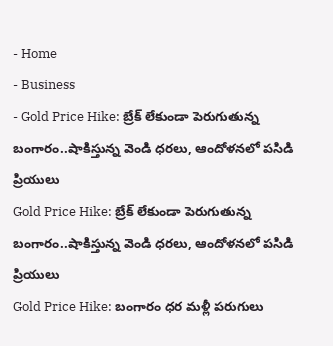- Home
- Business
- Gold Price Hike: బ్రేక్ లేకుండా పెరుగుతున్న బంగారం..షాకిస్తున్న వెండి ధరలు, ఆందోళనలో పసిడి ప్రియులు
Gold Price Hike: బ్రేక్ లేకుండా పెరుగుతున్న బంగారం..షాకిస్తున్న వెండి ధరలు, ఆందోళనలో పసిడి ప్రియులు
Gold Price Hike: బంగారం ధర మళ్లీ పరుగులు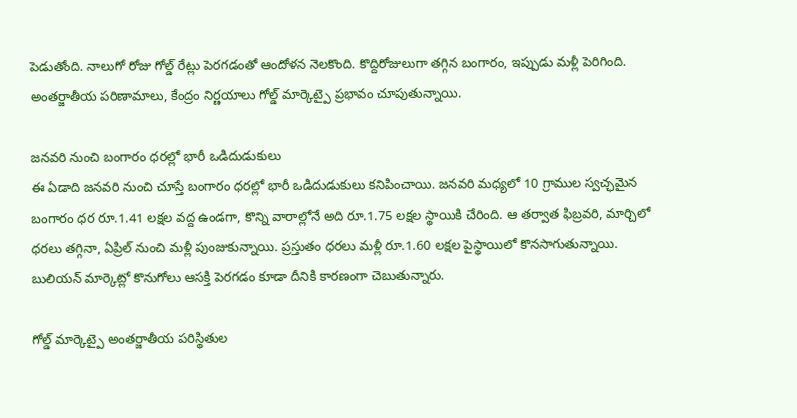పెడుతోంది. నాలుగో రోజు గోల్డ్ రేట్లు పెరగడంతో ఆందోళన నెలకొంది. కొద్దిరోజులుగా తగ్గిన బంగారం, ఇప్పుడు మళ్లీ పెరిగింది. అంతర్జాతీయ పరిణామాలు, కేంద్రం నిర్ణయాలు గోల్డ్ మార్కెట్పై ప్రభావం చూపుతున్నాయి.

జనవరి నుంచి బంగారం ధరల్లో భారీ ఒడిదుడుకులు
ఈ ఏడాది జనవరి నుంచి చూస్తే బంగారం ధరల్లో భారీ ఒడిదుడుకులు కనిపించాయి. జనవరి మధ్యలో 10 గ్రాముల స్వచ్ఛమైన బంగారం ధర రూ.1.41 లక్షల వద్ద ఉండగా, కొన్ని వారాల్లోనే అది రూ.1.75 లక్షల స్థాయికి చేరింది. ఆ తర్వాత ఫిబ్రవరి, మార్చిలో ధరలు తగ్గినా, ఏప్రిల్ నుంచి మళ్లీ పుంజుకున్నాయి. ప్రస్తుతం ధరలు మళ్లీ రూ.1.60 లక్షల పైస్థాయిలో కొనసాగుతున్నాయి. బులియన్ మార్కెట్లో కొనుగోలు ఆసక్తి పెరగడం కూడా దీనికి కారణంగా చెబుతున్నారు.

గోల్డ్ మార్కెట్పై అంతర్జాతీయ పరిస్థితుల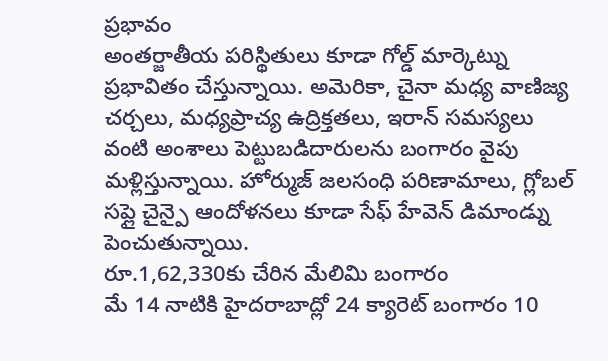ప్రభావం
అంతర్జాతీయ పరిస్థితులు కూడా గోల్డ్ మార్కెట్ను ప్రభావితం చేస్తున్నాయి. అమెరికా, చైనా మధ్య వాణిజ్య చర్చలు, మధ్యప్రాచ్య ఉద్రిక్తతలు, ఇరాన్ సమస్యలు వంటి అంశాలు పెట్టుబడిదారులను బంగారం వైపు మళ్లిస్తున్నాయి. హోర్ముజ్ జలసంధి పరిణామాలు, గ్లోబల్ సప్లై చైన్పై ఆందోళనలు కూడా సేఫ్ హేవెన్ డిమాండ్ను పెంచుతున్నాయి.
రూ.1,62,330కు చేరిన మేలిమి బంగారం
మే 14 నాటికి హైదరాబాద్లో 24 క్యారెట్ బంగారం 10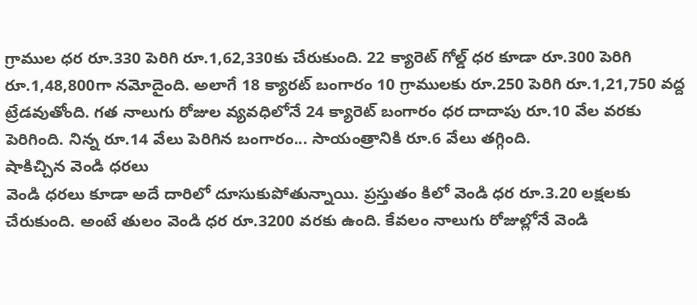గ్రాముల ధర రూ.330 పెరిగి రూ.1,62,330కు చేరుకుంది. 22 క్యారెట్ గోల్డ్ ధర కూడా రూ.300 పెరిగి రూ.1,48,800గా నమోదైంది. అలాగే 18 క్యారట్ బంగారం 10 గ్రాములకు రూ.250 పెరిగి రూ.1,21,750 వద్ద ట్రేడవుతోంది. గత నాలుగు రోజుల వ్యవధిలోనే 24 క్యారెట్ బంగారం ధర దాదాపు రూ.10 వేల వరకు పెరిగింది. నిన్న రూ.14 వేలు పెరిగిన బంగారం... సాయంత్రానికి రూ.6 వేలు తగ్గింది.
షాకిచ్చిన వెండి ధరలు
వెండి ధరలు కూడా అదే దారిలో దూసుకుపోతున్నాయి. ప్రస్తుతం కిలో వెండి ధర రూ.3.20 లక్షలకు చేరుకుంది. అంటే తులం వెండి ధర రూ.3200 వరకు ఉంది. కేవలం నాలుగు రోజుల్లోనే వెండి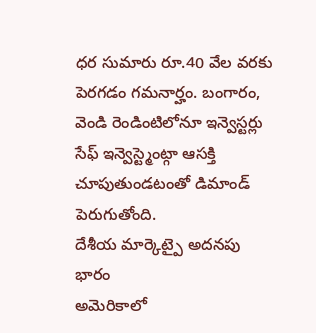ధర సుమారు రూ.40 వేల వరకు పెరగడం గమనార్హం. బంగారం, వెండి రెండింటిలోనూ ఇన్వెస్టర్లు సేఫ్ ఇన్వెస్ట్మెంట్గా ఆసక్తి చూపుతుండటంతో డిమాండ్ పెరుగుతోంది.
దేశీయ మార్కెట్పై అదనపు భారం
అమెరికాలో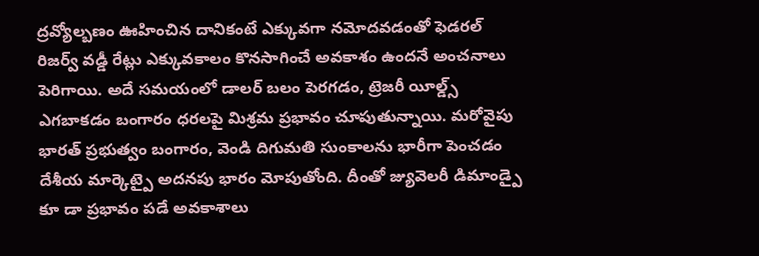ద్రవ్యోల్బణం ఊహించిన దానికంటే ఎక్కువగా నమోదవడంతో ఫెడరల్ రిజర్వ్ వడ్డీ రేట్లు ఎక్కువకాలం కొనసాగించే అవకాశం ఉందనే అంచనాలు పెరిగాయి. అదే సమయంలో డాలర్ బలం పెరగడం, ట్రెజరీ యీల్డ్స్ ఎగబాకడం బంగారం ధరలపై మిశ్రమ ప్రభావం చూపుతున్నాయి. మరోవైపు భారత్ ప్రభుత్వం బంగారం, వెండి దిగుమతి సుంకాలను భారీగా పెంచడం దేశీయ మార్కెట్పై అదనపు భారం మోపుతోంది. దీంతో జ్యువెలరీ డిమాండ్పై కూ డా ప్రభావం పడే అవకాశాలు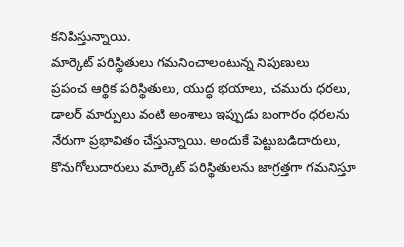కనిపిస్తున్నాయి.
మార్కెట్ పరిస్థితులు గమనించాలంటున్న నిపుణులు
ప్రపంచ ఆర్థిక పరిస్థితులు, యుద్ధ భయాలు, చమురు ధరలు, డాలర్ మార్పులు వంటి అంశాలు ఇప్పుడు బంగారం ధరలను నేరుగా ప్రభావితం చేస్తున్నాయి. అందుకే పెట్టుబడిదారులు, కొనుగోలుదారులు మార్కెట్ పరిస్థితులను జాగ్రత్తగా గమనిస్తూ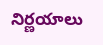నిర్ణయాలు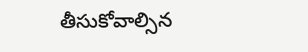తీసుకోవాల్సిన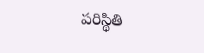పరిస్థితి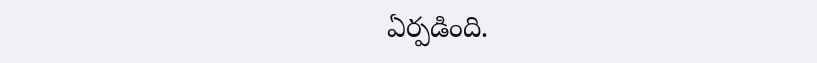ఏర్పడింది.